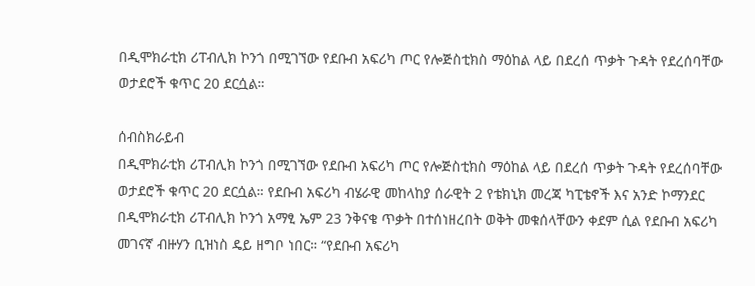በዲሞክራቲክ ሪፐብሊክ ኮንጎ በሚገኘው የደቡብ አፍሪካ ጦር የሎጅስቲክስ ማዕከል ላይ በደረሰ ጥቃት ጉዳት የደረሰባቸው ወታደሮች ቁጥር 20 ደርሷል።

ሰብስክራይብ
በዲሞክራቲክ ሪፐብሊክ ኮንጎ በሚገኘው የደቡብ አፍሪካ ጦር የሎጅስቲክስ ማዕከል ላይ በደረሰ ጥቃት ጉዳት የደረሰባቸው ወታደሮች ቁጥር 20 ደርሷል። የደቡብ አፍሪካ ብሄራዊ መከላከያ ሰራዊት 2 የቴክኒክ መረጃ ካፒቴኖች እና አንድ ኮማንደር በዲሞክራቲክ ሪፐብሊክ ኮንጎ አማፂ ኤም 23 ንቅናቄ ጥቃት በተሰነዘረበት ወቅት መቁሰላቸውን ቀደም ሲል የደቡብ አፍሪካ መገናኛ ብዙሃን ቢዝነስ ዴይ ዘግቦ ነበር። “የደቡብ አፍሪካ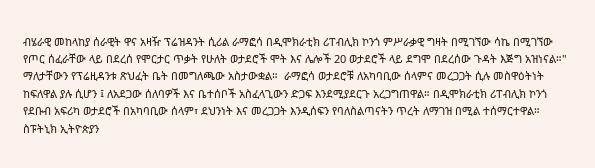ብሄራዊ መከላከያ ሰራዊት ዋና አዛዥ ፕሬዝዳንት ሲሪል ራማፎሳ በዲሞክራቲክ ሪፐብሊክ ኮንጎ ምሥራቃዊ ግዛት በሚገኘው ሳኬ በሚገኘው የጦር ሰፈራቸው ላይ በደረሰ የሞርታር ጥቃት የሁለት ወታደሮች ሞት እና ሌሎች 20 ወታደሮች ላይ ደግሞ በደረሰው ጉዳት እጅግ አዝነናል።" ማለታቸውን የፕሬዚዳንቱ ጽህፈት ቤት በመግለጫው አስታውቋል።  ራማፎሳ ወታደሮቹ ለአካባቢው ሰላምና መረጋጋት ሲሉ መስዋዕትነት ከፍለዋል ያሉ ሲሆን ፤ ለአደጋው ሰለባዎች እና ቤተሰቦች አስፈላጊውን ድጋፍ እንደሚያደርጉ አረጋግጠዋል። በዲሞክራቲክ ሪፐብሊክ ኮንጎ የደቡብ አፍሪካ ወታደሮች በአካባቢው ሰላም፣ ደህንነት እና መረጋጋት እንዲሰፍን የባለስልጣናትን ጥረት ለማገዝ በሚል ተሰማርተዋል። ስፑትኒክ ኢትዮጵያን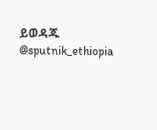ይወዳጁ @sputnik_ethiopia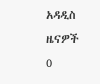አዳዲስ ዜናዎች
0